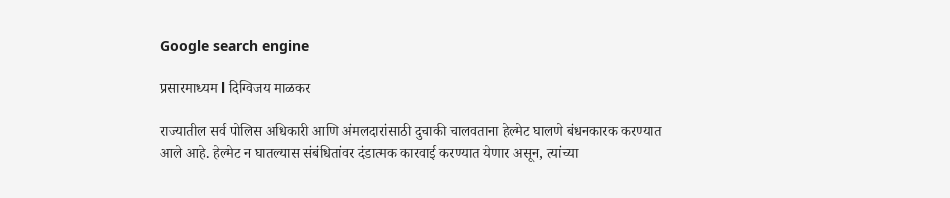Google search engine

प्रसारमाध्यम l दिग्विजय माळकर

राज्यातील सर्व पोलिस अधिकारी आणि अंमलदारांसाठी दुचाकी चालवताना हेल्मेट घालणे बंधनकारक करण्यात आले आहे. हेल्मेट न घातल्यास संबंधितांवर दंडात्मक कारवाई करण्यात येणार असून, त्यांच्या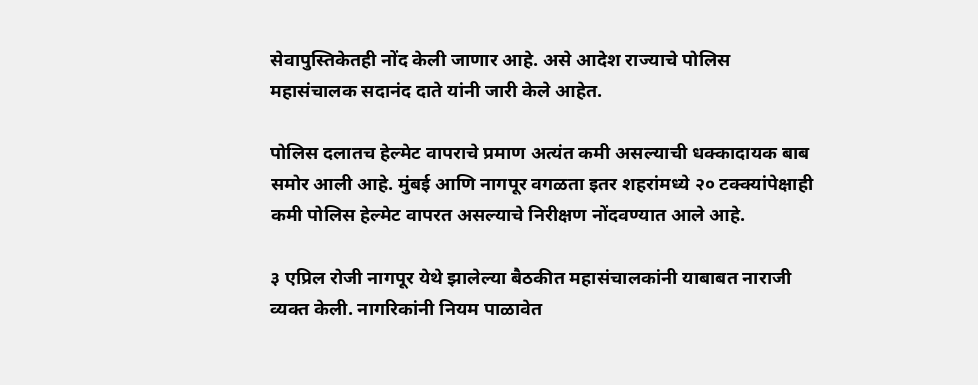सेवापुस्तिकेतही नोंद केली जाणार आहे. असे आदेश राज्याचे पोलिस महासंचालक सदानंद दाते यांनी जारी केले आहेत.

पोलिस दलातच हेल्मेट वापराचे प्रमाण अत्यंत कमी असल्याची धक्कादायक बाब समोर आली आहे. मुंबई आणि नागपूर वगळता इतर शहरांमध्ये २० टक्क्यांपेक्षाही कमी पोलिस हेल्मेट वापरत असल्याचे निरीक्षण नोंदवण्यात आले आहे.

३ एप्रिल रोजी नागपूर येथे झालेल्या बैठकीत महासंचालकांनी याबाबत नाराजी व्यक्त केली. नागरिकांनी नियम पाळावेत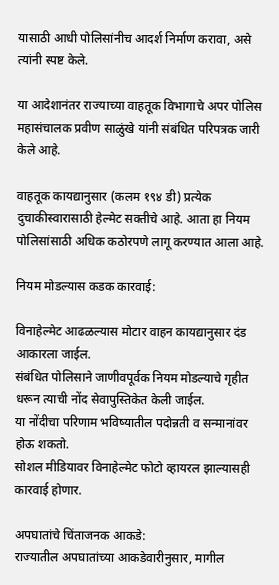यासाठी आधी पोलिसांनीच आदर्श निर्माण करावा, असे त्यांनी स्पष्ट केले.

या आदेशानंतर राज्याच्या वाहतूक विभागाचे अपर पोलिस महासंचालक प्रवीण साळुंखे यांनी संबंधित परिपत्रक जारी केले आहे.

वाहतूक कायद्यानुसार (कलम १९४ डी) प्रत्येक दुचाकीस्वारासाठी हेल्मेट सक्तीचे आहे. आता हा नियम पोलिसांसाठी अधिक कठोरपणे लागू करण्यात आला आहे.

नियम मोडल्यास कडक कारवाई:

विनाहेल्मेट आढळल्यास मोटार वाहन कायद्यानुसार दंड आकारला जाईल.
संबंधित पोलिसाने जाणीवपूर्वक नियम मोडल्याचे गृहीत धरून त्याची नोंद सेवापुस्तिकेत केली जाईल.
या नोंदीचा परिणाम भविष्यातील पदोन्नती व सन्मानांवर होऊ शकतो.
सोशल मीडियावर विनाहेल्मेट फोटो व्हायरल झाल्यासही कारवाई होणार.

अपघातांचे चिंताजनक आकडे:
राज्यातील अपघातांच्या आकडेवारीनुसार, मागील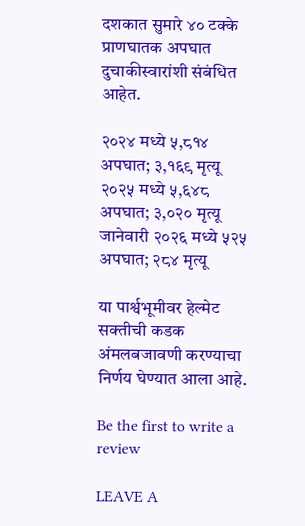दशकात सुमारे ४० टक्के प्राणघातक अपघात दुचाकीस्वारांशी संबंधित आहेत.

२०२४ मध्ये ५,८१४ अपघात; ३,१६९ मृत्यू
२०२५ मध्ये ५,६४८ अपघात; ३,०२० मृत्यू
जानेवारी २०२६ मध्ये ५२५ अपघात; २८४ मृत्यू

या पार्श्वभूमीवर हेल्मेट सक्तीची कडक अंमलबजावणी करण्याचा निर्णय घेण्यात आला आहे.

Be the first to write a review

LEAVE A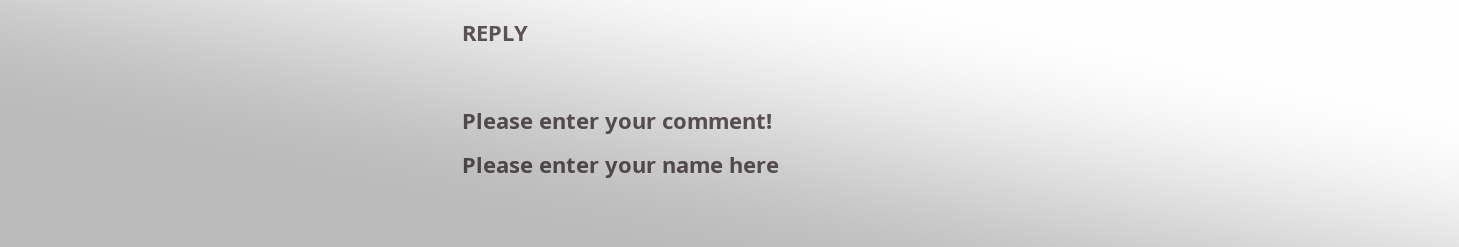REPLY

Please enter your comment!
Please enter your name here